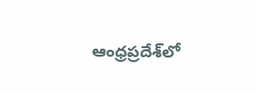ఆంధ్రప్రదేశ్‌లో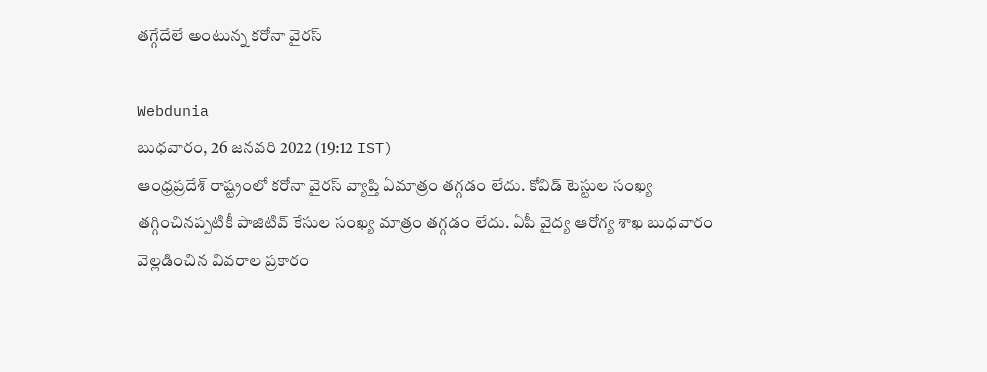తగ్గేదేలే అంటున్న కరోనా వైరస్

Webdunia
బుధవారం, 26 జనవరి 2022 (19:12 IST)
ఆంధ్రప్రదేశ్ రాష్ట్రంలో కరోనా వైరస్ వ్యాప్తి ఏమాత్రం తగ్గడం లేదు. కోవిడ్ టెస్టుల సంఖ్య తగ్గించినప్పటికీ పాజిటివ్ కేసుల సంఖ్య మాత్రం తగ్గడం లేదు. ఏపీ వైద్య ఆరోగ్య శాఖ బుధవారం వెల్లడించిన వివరాల ప్రకారం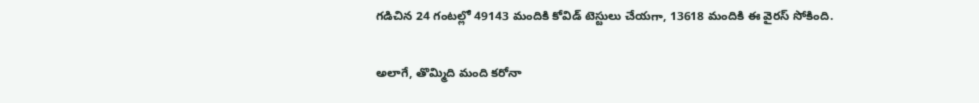గడిచిన 24 గంటల్లో 49143 మందికి కోవిడ్ టెస్టులు చేయగా, 13618 మందికి ఈ వైరస్ సోకింది.

అలాగే, తొమ్మిది మంది కరోనా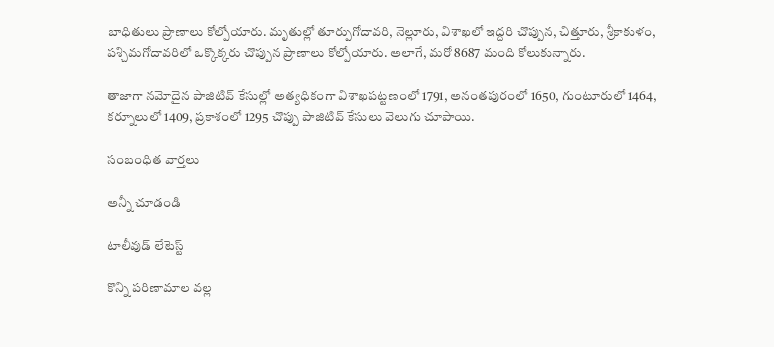బాధితులు ప్రాణాలు కోల్పోయారు. మృతుల్లో తూర్పుగోదావరి, నెల్లూరు, విశాఖలో ఇద్దరి చొప్పున, చిత్తూరు, శ్రీకాకుళం, పశ్చిమగోదావరిలో ఒక్కొక్కరు చొప్పున ప్రాణాలు కోల్పోయారు. అలాగే, మరో 8687 మంది కోలుకున్నారు.

తాజాగా నమోదైన పాజిటివ్ కేసుల్లో అత్యధికంగా విశాఖపట్టణంలో 1791, అనంతపురంలో 1650, గుంటూరులో 1464, కర్నూలులో 1409, ప్రకాశంలో 1295 చొప్పు పాజిటివ్ కేసులు వెలుగు చూపాయి.

సంబంధిత వార్తలు

అన్నీ చూడండి

టాలీవుడ్ లేటెస్ట్

కొన్ని పరిణామాల వల్ల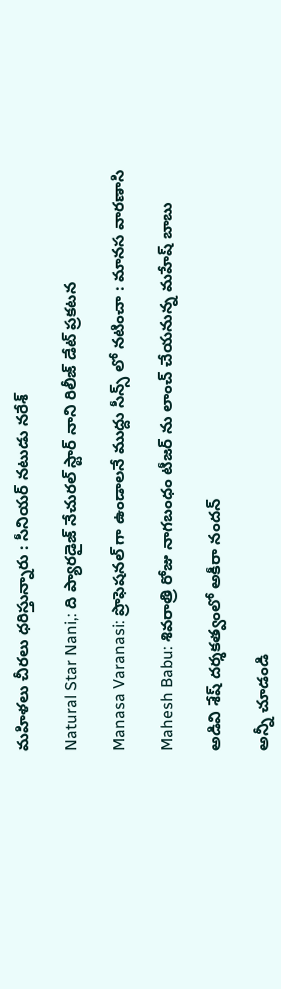మహిళలు చీరలు ధరిస్తున్నారు : సీనియర్ నటుడు నరేశ్

Natural Star Nani,: ది ప్యారడైజ్ నేచురల్ స్టార్ నాని రిలీజ్ డేట్ ప్రకటన

Manasa Varanasi: ప్రొఫెషనల్ గా ఉండాలనే ముద్దు సీన్స్ లో నటించా : మానస వారణాసి

Mahesh Babu: శివరాత్రి రోజు నాగబంధం టీజర్ ను లాంచ్ చేయనున్న మహేష్ బాబు

అడివి శేష్ దర్శకత్వంలో అకీరా నందన్

అన్నీ చూడండి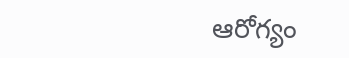ఆరోగ్యం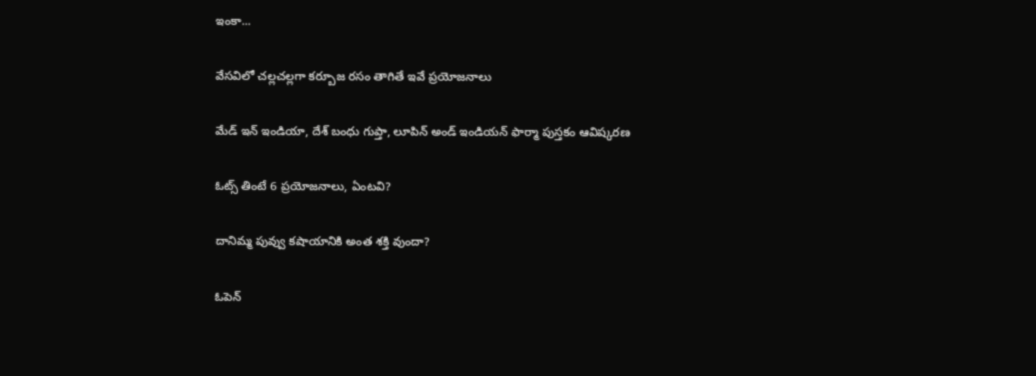ఇంకా...

వేసవిలో చల్లచల్లగా కర్బూజ రసం తాగితే ఇవే ప్రయోజనాలు

మేడ్ ఇన్ ఇండియా, దేశ్ బంధు గుప్తా, లూపిన్ అండ్ ఇండియన్ ఫార్మా పుస్తకం ఆవిష్కరణ

ఓట్స్ తింటే 6 ప్రయోజనాలు, ఏంటవి?

దానిమ్మ పువ్వు కషాయానికి అంత శక్తి వుందా?

ఓపెన్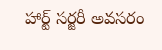హార్ట్ సర్జరీ అవసరం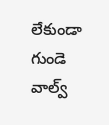లేకుండా గుండె వాల్వ్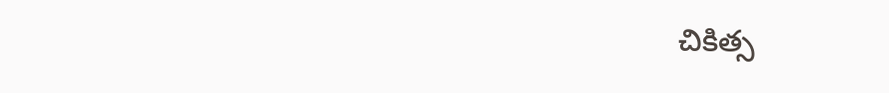చికిత్స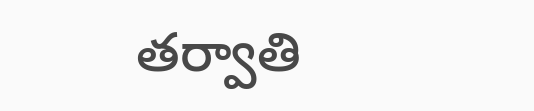తర్వాతి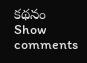కథనం
Show comments